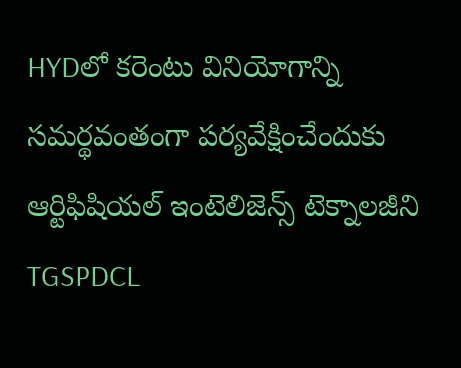HYDలో కరెంటు వినియోగాన్ని సమర్థవంతంగా పర్యవేక్షించేందుకు ఆర్టిఫిషియల్ ఇంటెలిజెన్స్ టెక్నాలజీని TGSPDCL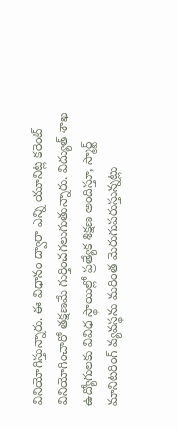వినియోగిస్తున్నారు. ఈ విధానం ద్వారా ఎన్ని యూనిట్ల కరెంట్ వినియోగించారో తక్షణమే గుర్తించగలుగుతున్నారు. విద్యుత్ శాఖ ఉద్యోగులకు వివిధ స్థాయిల్లో ప్రత్యేక శిక్షణ అందిస్తూ, స్మార్ట్ మానిటరింగ్ వ్యవస్థను మరింత మెరుగుపరుస్తున్నట్లు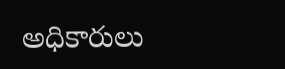అధికారులు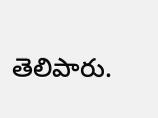తెలిపారు.